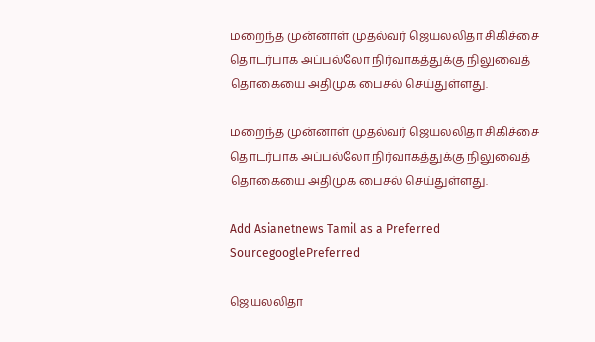மறைந்த முன்னாள் முதல்வர் ஜெயலலிதா சிகிச்சை தொடர்பாக அப்பல்லோ நிர்வாகத்துக்கு நிலுவைத் தொகையை அதிமுக பைசல் செய்துள்ளது.

மறைந்த முன்னாள் முதல்வர் ஜெயலலிதா சிகிச்சை தொடர்பாக அப்பல்லோ நிர்வாகத்துக்கு நிலுவைத் தொகையை அதிமுக பைசல் செய்துள்ளது.

Add Asianetnews Tamil as a Preferred SourcegooglePreferred

ஜெயலலிதா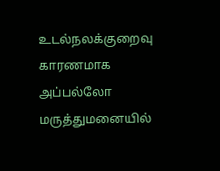உடல்நலக்குறைவு காரணமாக அப்பல்லோ மருத்துமனையில்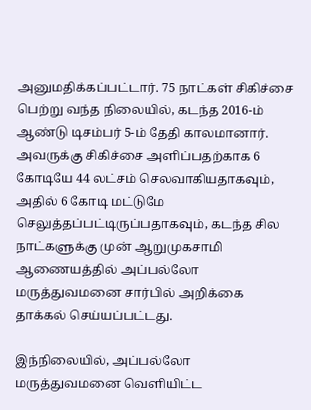அனுமதிக்கப்பட்டார். 75 நாட்கள் சிகிச்சை பெற்று வந்த நிலையில், கடந்த 2016-ம் ஆண்டு டிசம்பர் 5-ம் தேதி காலமானார். அவருக்கு சிகிச்சை அளிப்பதற்காக 6 கோடியே 44 லட்சம் செலவாகியதாகவும், அதில் 6 கோடி மட்டுமே செலுத்தப்பட்டிருப்பதாகவும், கடந்த சில நாட்களுக்கு முன் ஆறுமுகசாமி ஆணையத்தில் அப்பல்லோ மருத்துவமனை சார்பில் அறிக்கை தாக்கல் செய்யப்பட்டது.

இந்நிலையில், அப்பல்லோ மருத்துவமனை வெளியிட்ட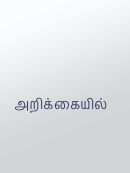அறிக்கையில்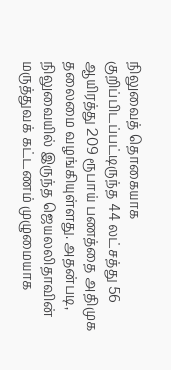நிலுவைத் தொகையாக குறிப்பிடப்பட்டிருந்த 44 லட்சத்து 56 ஆயிரத்து 209 ரூபாய் பணத்தை அதிமுக தலைமை வழங்கியுள்ளது. அதன்படி, நிலுவையில் இருந்த ஜெயலலிதாவின் மருத்துவக் கட்டணம் முழுமையாக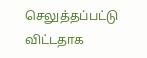செலுத்தப்பட்டு விட்டதாக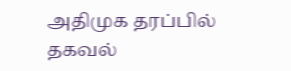அதிமுக தரப்பில் தகவல்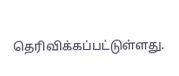தெரிவிக்கப்பட்டுள்ளது.